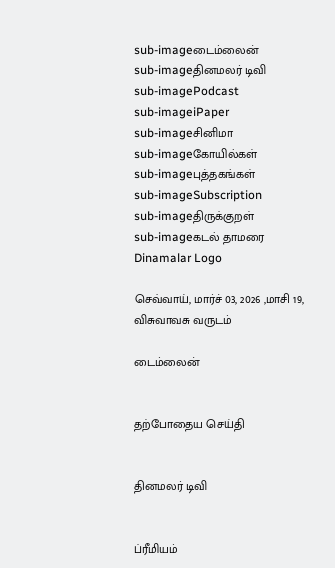sub-imageடைம்லைன்
sub-imageதினமலர் டிவி
sub-imagePodcast
sub-imageiPaper
sub-imageசினிமா
sub-imageகோயில்கள்
sub-imageபுத்தகங்கள்
sub-imageSubscription
sub-imageதிருக்குறள்
sub-imageகடல் தாமரை
Dinamalar Logo

செவ்வாய், மார்ச் 03, 2026 ,மாசி 19, விசுவாவசு வருடம்

டைம்லைன்


தற்போதைய செய்தி


தினமலர் டிவி


ப்ரீமியம்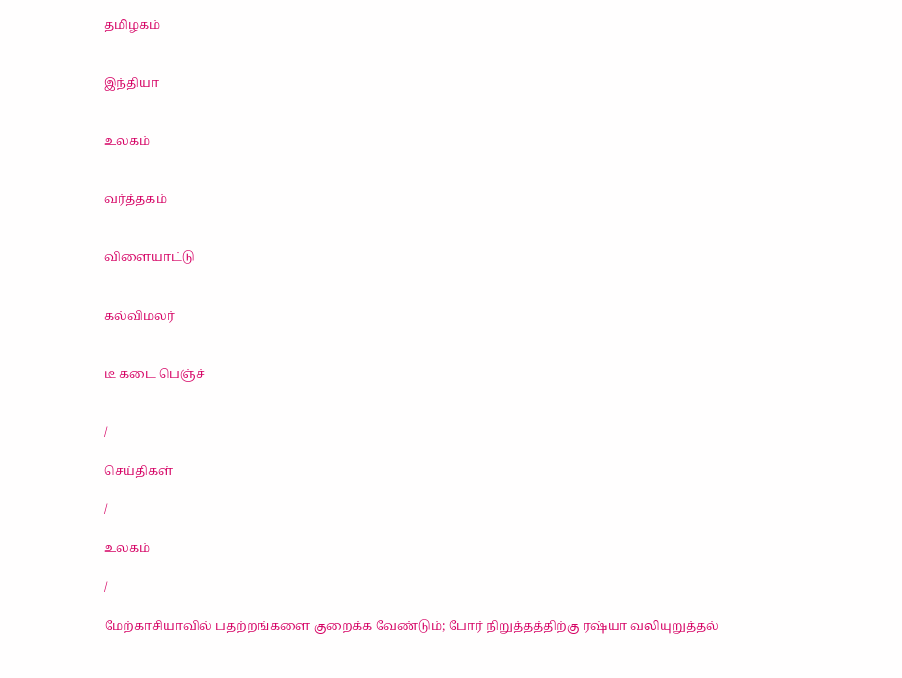தமிழகம்


இந்தியா


உலகம்


வர்த்தகம்


விளையாட்டு


கல்விமலர்


டீ கடை பெஞ்ச்


/

செய்திகள்

/

உலகம்

/

மேற்காசியாவில் பதற்றங்களை குறைக்க வேண்டும்; போர் நிறுத்தத்திற்கு ரஷ்யா வலியுறுத்தல்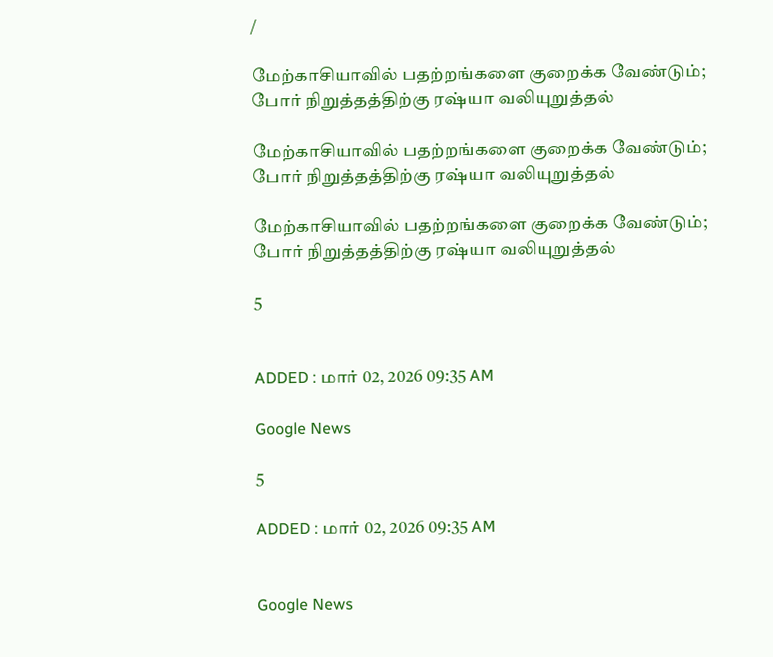/

மேற்காசியாவில் பதற்றங்களை குறைக்க வேண்டும்; போர் நிறுத்தத்திற்கு ரஷ்யா வலியுறுத்தல்

மேற்காசியாவில் பதற்றங்களை குறைக்க வேண்டும்; போர் நிறுத்தத்திற்கு ரஷ்யா வலியுறுத்தல்

மேற்காசியாவில் பதற்றங்களை குறைக்க வேண்டும்; போர் நிறுத்தத்திற்கு ரஷ்யா வலியுறுத்தல்

5


ADDED : மார் 02, 2026 09:35 AM

Google News

5

ADDED : மார் 02, 2026 09:35 AM


Google News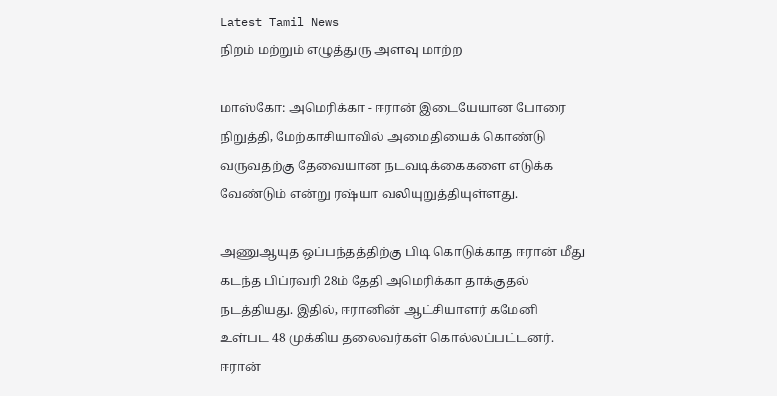Latest Tamil News
நிறம் மற்றும் எழுத்துரு அளவு மாற்ற

மாஸ்கோ: அமெரிக்கா - ஈரான் இடையேயான போரை நிறுத்தி, மேற்காசியாவில் அமைதியைக் கொண்டு வருவதற்கு தேவையான நடவடிக்கைகளை எடுக்க வேண்டும் என்று ரஷ்யா வலியுறுத்தியுள்ளது.

அணுஆயுத ஒப்பந்தத்திற்கு பிடி கொடுக்காத ஈரான் மீது கடந்த பிப்ரவரி 28ம் தேதி அமெரிக்கா தாக்குதல் நடத்தியது. இதில், ஈரானின் ஆட்சியாளர் கமேனி உள்பட 48 முக்கிய தலைவர்கள் கொல்லப்பட்டனர். ஈரான்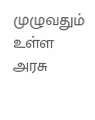முழுவதும் உள்ள அரசு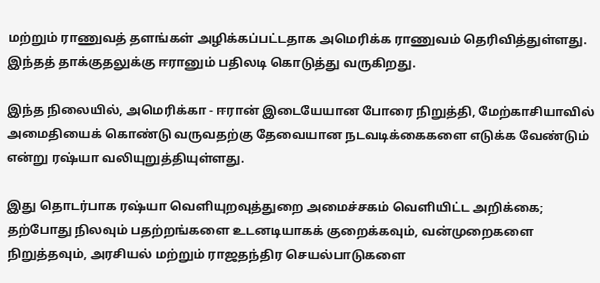மற்றும் ராணுவத் தளங்கள் அழிக்கப்பட்டதாக அமெரிக்க ராணுவம் தெரிவித்துள்ளது. இந்தத் தாக்குதலுக்கு ஈரானும் பதிலடி கொடுத்து வருகிறது.

இந்த நிலையில், அமெரிக்கா - ஈரான் இடையேயான போரை நிறுத்தி, மேற்காசியாவில் அமைதியைக் கொண்டு வருவதற்கு தேவையான நடவடிக்கைகளை எடுக்க வேண்டும் என்று ரஷ்யா வலியுறுத்தியுள்ளது.

இது தொடர்பாக ரஷ்யா வெளியுறவுத்துறை அமைச்சகம் வெளியிட்ட அறிக்கை; தற்போது நிலவும் பதற்றங்களை உடனடியாகக் குறைக்கவும், வன்முறைகளை நிறுத்தவும், அரசியல் மற்றும் ராஜதந்திர செயல்பாடுகளை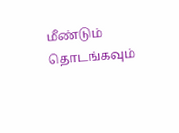மீண்டும் தொடங்கவும்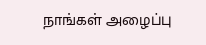நாங்கள் அழைப்பு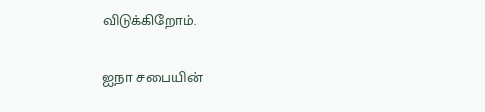விடுக்கிறோம்.

ஐநா சபையின்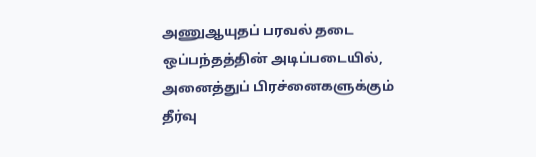அணுஆயுதப் பரவல் தடை ஒப்பந்தத்தின் அடிப்படையில், அனைத்துப் பிரச்னைகளுக்கும் தீர்வு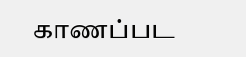காணப்பட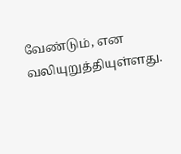வேண்டும், என வலியுறுத்தியுள்ளது.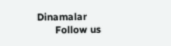Dinamalar
      Follow us